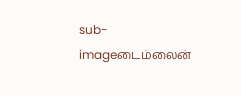sub-imageடைம்லைன்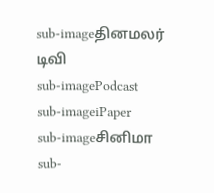sub-imageதினமலர் டிவி
sub-imagePodcast
sub-imageiPaper
sub-imageசினிமா
sub-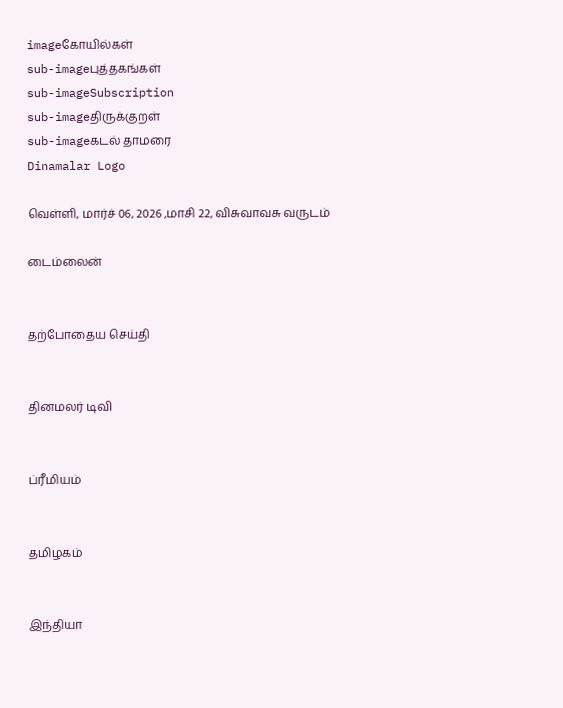imageகோயில்கள்
sub-imageபுத்தகங்கள்
sub-imageSubscription
sub-imageதிருக்குறள்
sub-imageகடல் தாமரை
Dinamalar Logo

வெள்ளி, மார்ச் 06, 2026 ,மாசி 22, விசுவாவசு வருடம்

டைம்லைன்


தற்போதைய செய்தி


தினமலர் டிவி


ப்ரீமியம்


தமிழகம்


இந்தியா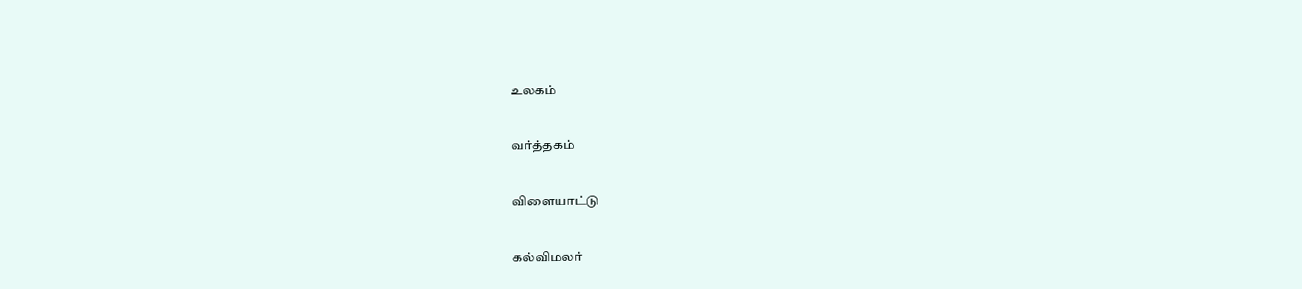உலகம்


வர்த்தகம்


விளையாட்டு


கல்விமலர்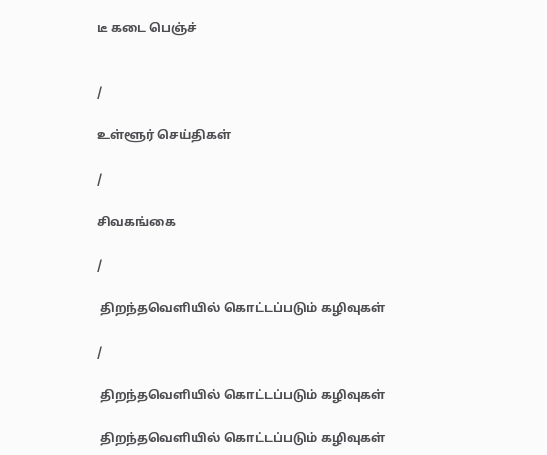டீ கடை பெஞ்ச்


/

உள்ளூர் செய்திகள்

/

சிவகங்கை

/

 திறந்தவெளியில் கொட்டப்படும் கழிவுகள்

/

 திறந்தவெளியில் கொட்டப்படும் கழிவுகள்

 திறந்தவெளியில் கொட்டப்படும் கழிவுகள்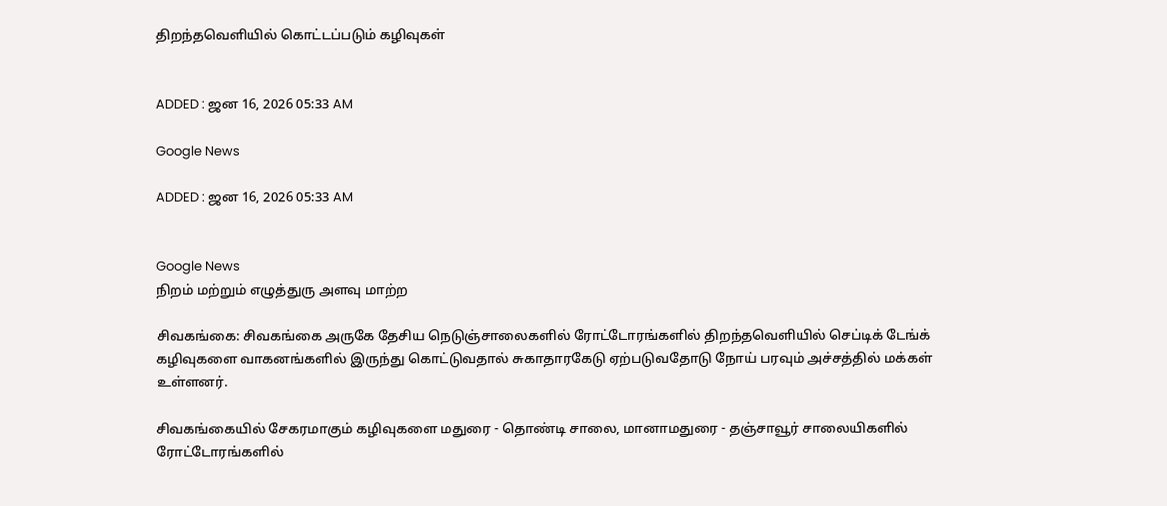திறந்தவெளியில் கொட்டப்படும் கழிவுகள்


ADDED : ஜன 16, 2026 05:33 AM

Google News

ADDED : ஜன 16, 2026 05:33 AM


Google News
நிறம் மற்றும் எழுத்துரு அளவு மாற்ற

சிவகங்கை: சிவகங்கை அருகே தேசிய நெடுஞ்சாலைகளில் ரோட்டோரங்களில் திறந்தவெளியில் செப்டிக் டேங்க் கழிவுகளை வாகனங்களில் இருந்து கொட்டுவதால் சுகாதாரகேடு ஏற்படுவதோடு நோய் பரவும் அச்சத்தில் மக்கள் உள்ளனர்.

சிவகங்கையில் சேகரமாகும் கழிவுகளை மதுரை - தொண்டி சாலை, மானாமதுரை - தஞ்சாவூர் சாலையிகளில் ரோட்டோரங்களில்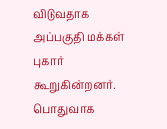விடுவதாக அப்பகுதி மக்கள் புகார் கூறுகின்றனர். பொதுவாக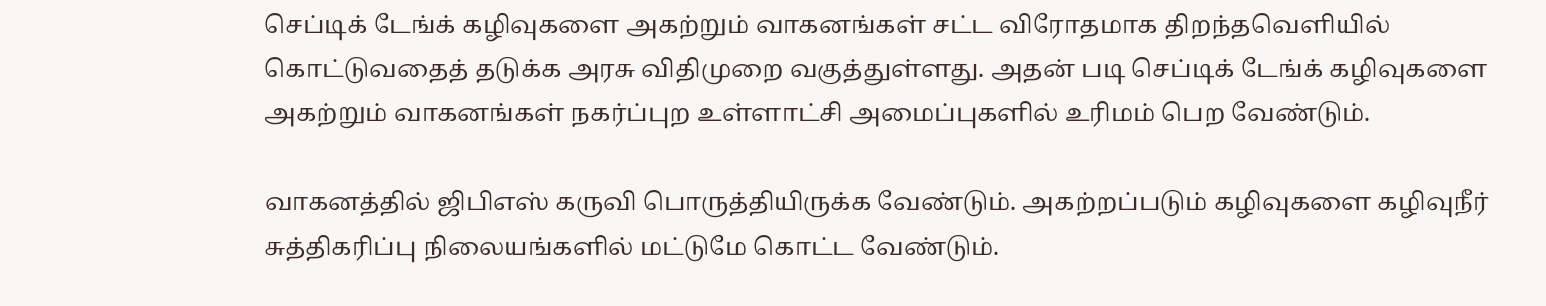செப்டிக் டேங்க் கழிவுகளை அகற்றும் வாகனங்கள் சட்ட விரோதமாக திறந்தவெளியில் கொட்டுவதைத் தடுக்க அரசு விதிமுறை வகுத்துள்ளது. அதன் படி செப்டிக் டேங்க் கழிவுகளை அகற்றும் வாகனங்கள் நகர்ப்புற உள்ளாட்சி அமைப்புகளில் உரிமம் பெற வேண்டும்.

வாகனத்தில் ஜிபிஎஸ் கருவி பொருத்தியிருக்க வேண்டும். அகற்றப்படும் கழிவுகளை கழிவுநீர் சுத்திகரிப்பு நிலையங்களில் மட்டுமே கொட்ட வேண்டும்.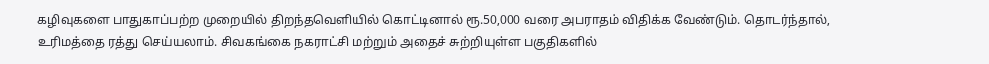கழிவுகளை பாதுகாப்பற்ற முறையில் திறந்தவெளியில் கொட்டினால் ரூ.50,000 வரை அபராதம் விதிக்க வேண்டும். தொடர்ந்தால், உரிமத்தை ரத்து செய்யலாம். சிவகங்கை நகராட்சி மற்றும் அதைச் சுற்றியுள்ள பகுதிகளில்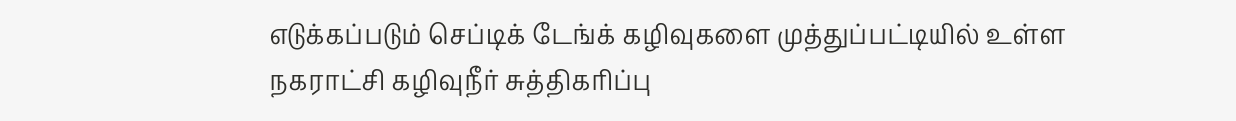எடுக்கப்படும் செப்டிக் டேங்க் கழிவுகளை முத்துப்பட்டியில் உள்ள நகராட்சி கழிவுநீர் சுத்திகரிப்பு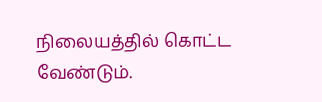நிலையத்தில் கொட்ட வேண்டும்.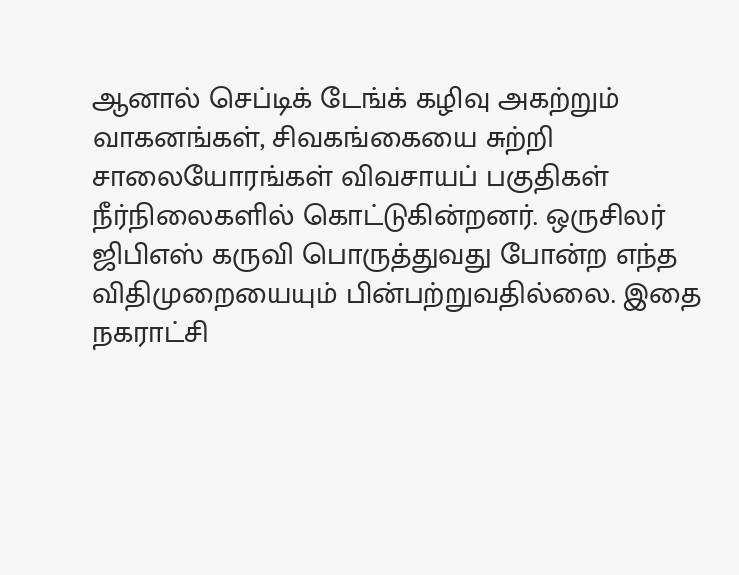ஆனால் செப்டிக் டேங்க் கழிவு அகற்றும் வாகனங்கள், சிவகங்கையை சுற்றி சாலையோரங்கள் விவசாயப் பகுதிகள் நீர்நிலைகளில் கொட்டுகின்றனர். ஒருசிலர் ஜிபிஎஸ் கருவி பொருத்துவது போன்ற எந்த விதிமுறையையும் பின்பற்றுவதில்லை. இதை நகராட்சி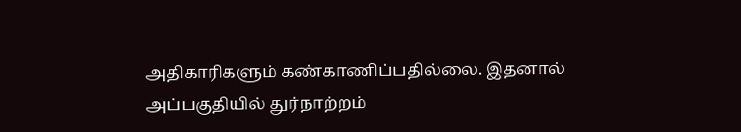அதிகாரிகளும் கண்காணிப்பதில்லை. இதனால் அப்பகுதியில் துர்நாற்றம்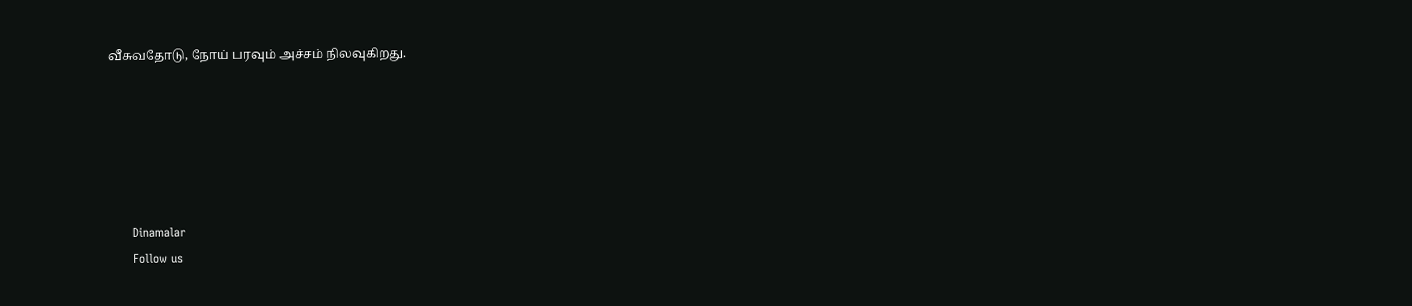வீசுவதோடு, நோய் பரவும் அச்சம் நிலவுகிறது.






      Dinamalar
      Follow us